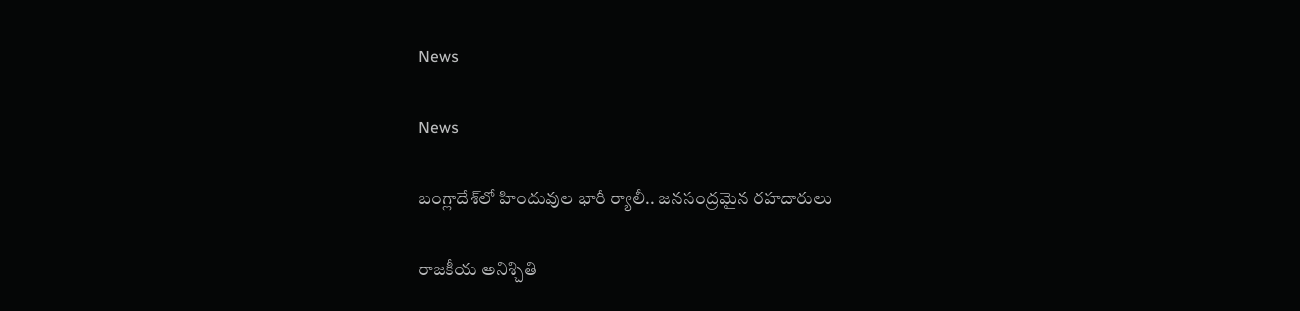News

News

బంగ్లాదేశ్‌లో హిందువుల భారీ ర్యాలీ.. జనసంద్రమైన రహదారులు

రాజకీయ అనిశ్చితి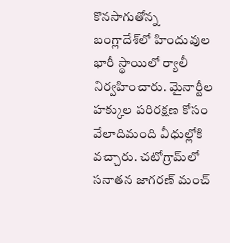కొనసాగుతోన్న బంగ్లాదేశ్‌లో హిందువుల భారీ స్థాయిలో ర్యాలీ నిర్వహించారు. మైనార్టీల హక్కుల పరిరక్షణ కోసం వేలాదిమంది వీధుల్లోకి వచ్చారు. చటోగ్రామ్‌లో సనాతన జాగరణ్‌ మంచ్‌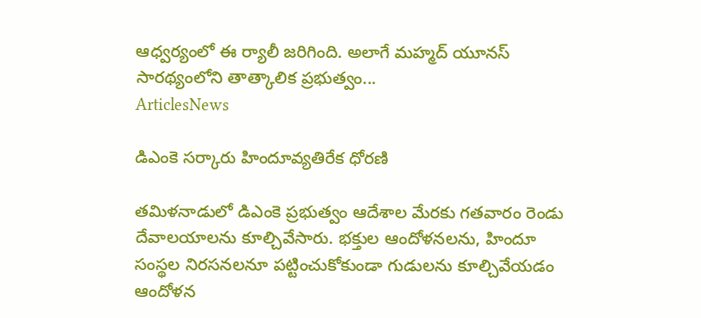ఆధ్వర్యంలో ఈ ర్యాలీ జరిగింది. అలాగే మహ్మద్ యూనస్ సారథ్యంలోని తాత్కాలిక ప్రభుత్వం...
ArticlesNews

డిఎంకె సర్కారు హిందూవ్యతిరేక ధోరణి

తమిళనాడులో డిఎంకె ప్రభుత్వం ఆదేశాల మేరకు గతవారం రెండు దేవాలయాలను కూల్చివేసారు. భక్తుల ఆందోళనలను, హిందూ సంస్థల నిరసనలనూ పట్టించుకోకుండా గుడులను కూల్చివేయడం ఆందోళన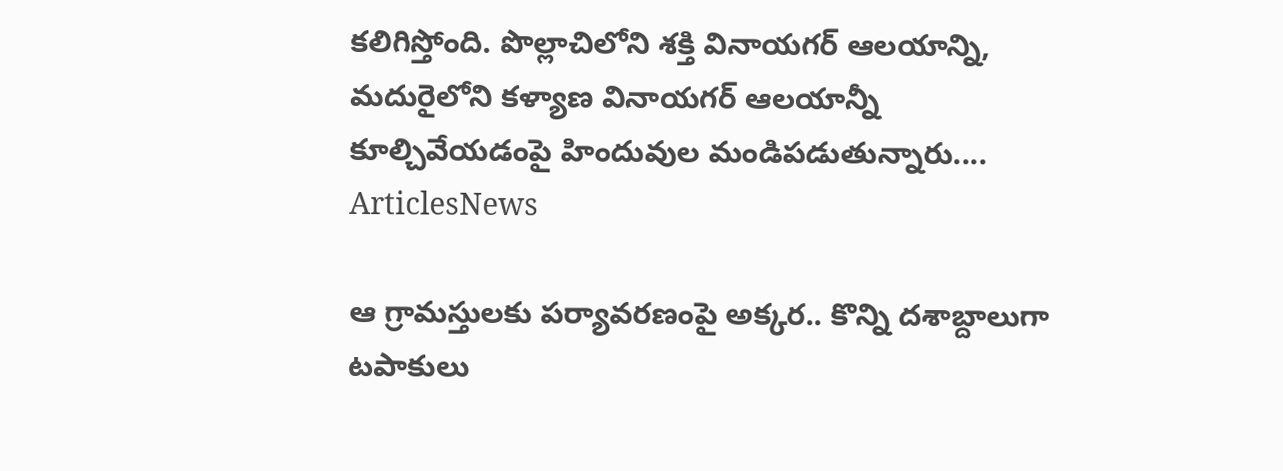కలిగిస్తోంది. పొల్లాచిలోని శక్తి వినాయగర్ ఆలయాన్ని, మదురైలోని కళ్యాణ వినాయగర్ ఆలయాన్నీ కూల్చివేయడంపై హిందువుల మండిపడుతున్నారు....
ArticlesNews

ఆ గ్రామస్తులకు పర్యావరణంపై అక్కర.. కొన్ని దశాబ్దాలుగా టపాకులు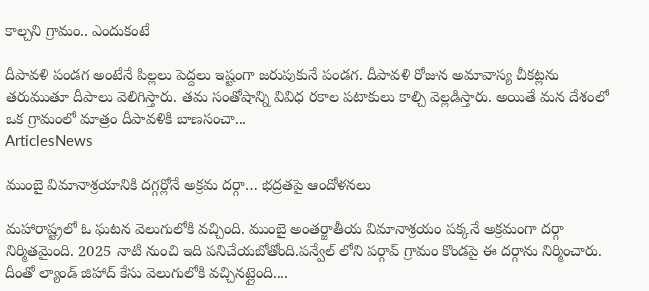కాల్చని గ్రామం.. ఎందుకంటే

దీపావళి పండగ అంటేనే పిల్లలు పెద్దలు ఇష్టంగా జరుపుకునే పండగ. దీపావళి రోజున అమావాస్య చీకట్లను తరుముతూ దీపాలు వెలిగిస్తారు. తమ సంతోషాన్ని వివిధ రకాల పటాకులు కాల్చి వెల్లడిస్తారు. అయితే మన దేశంలో ఒక గ్రామంలో మాత్రం దీపావళికి బాణసంచా...
ArticlesNews

ముంబై విమానాశ్రయానికి దగ్గర్లోనే అక్రమ దర్గా… భద్రతపై ఆందోళనలు

మహారాష్ట్రలో ఓ ఘటన వెలుగులోకి వచ్చింది. ముంబై అంతర్జాతీయ విమానాశ్రయం పక్కనే అక్రమంగా దర్గా నిర్మితమైంది. 2025 నాటి నుంచి ఇది పనిచేయబోతోంది.పన్వేల్ లోని పర్గావ్ గ్రామం కొండపై ఈ దర్గాను నిర్మించారు. దీంతో ల్యాండ్ జిహాద్ కేసు వెలుగులోకి వచ్చినట్లైంది....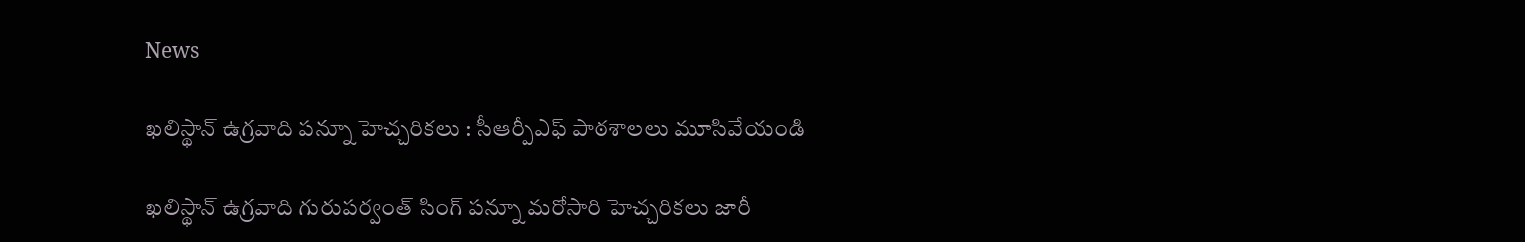News

ఖలిస్థాన్ ఉగ్రవాది పన్నూ హెచ్చరికలు : సీఆర్పీఎఫ్ పాఠశాలలు మూసివేయండి

ఖలిస్థాన్ ఉగ్రవాది గురుపర్వంత్ సింగ్ పన్నూ మరోసారి హెచ్చరికలు జారీ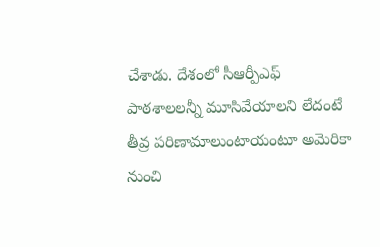చేశాడు. దేశంలో సీఆర్పీఎఫ్ పాఠశాలలన్నీ మూసివేయాలని లేదంటే తీవ్ర పరిణామాలుంటాయంటూ అమెరికా నుంచి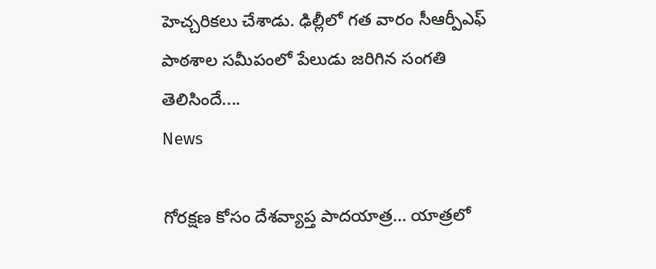హెచ్చరికలు చేశాడు. ఢిల్లీలో గత వారం సీఆర్పీఎఫ్ పాఠశాల సమీపంలో పేలుడు జరిగిన సంగతి తెలిసిందే....
News

గోరక్షణ కోసం దేశవ్యాప్త పాదయాత్ర… యాత్రలో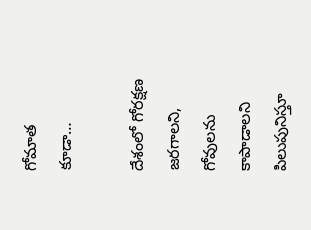గోమాత కూడా…

దేశంలో గోరక్షణ జరగాలని, గోవులను కాపాడాలని పిలుపునిస్తూ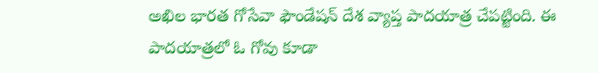అఖిల భారత గోసేవా ఫౌండేషన్ దేశ వ్యాప్త పాదయాత్ర చేపట్టింది. ఈ పాదయాత్రలో ఓ గోవు కూడా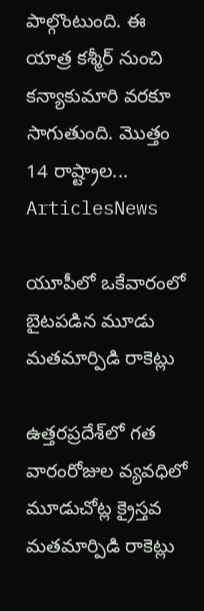పాల్గొంటుంది. ఈ యాత్ర కశ్మీర్ నుంచి కన్యాకుమారి వరకూ సాగుతుంది. మొత్తం 14 రాష్ట్రాల...
ArticlesNews

యూపీలో ఒకేవారంలో బైటపడిన మూడు మతమార్పిడి రాకెట్లు

ఉత్తరప్రదేశ్‌లో గత వారంరోజుల వ్యవధిలో మూడుచోట్ల క్రైస్తవ మతమార్పిడి రాకెట్లు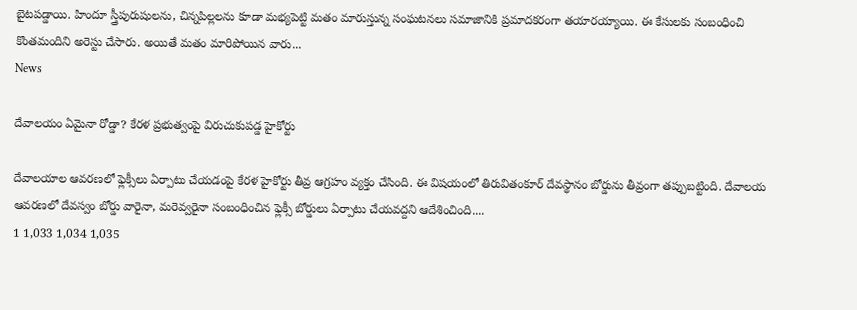బైటపడ్డాయి. హిందూ స్త్రీపురుషులను, చిన్నపిల్లలను కూడా మభ్యపెట్టి మతం మారుస్తున్న సంఘటనలు సమాజానికి ప్రమాదకరంగా తయారయ్యాయి. ఈ కేసులకు సంబంధించి కొంతమందిని అరెస్టు చేసారు. అయితే మతం మారిపోయిన వారు...
News

దేవాలయం ఏమైనా రోడ్డా? కేరళ ప్రభుత్వంపై విరుచుకుపడ్డ హైకోర్టు

దేవాలయాల ఆవరణలో ఫ్లెక్సీలు ఏర్పాటు చేయడంపై కేరళ హైకోర్టు తీవ్ర ఆగ్రహం వ్యక్తం చేసింది. ఈ విషయంలో తిరువితంకూర్ దేవస్థానం బోర్డును తీవ్రంగా తప్పుబట్టింది. దేవాలయ ఆవరణలో దేవస్వం బోర్డు వారైనా, మరెవ్వరైనా సంబంధించిన ఫ్లెక్సీ బోర్డులు ఏర్పాటు చేయవద్దని ఆదేశించింది....
1 1,033 1,034 1,035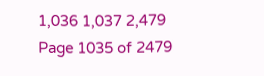1,036 1,037 2,479
Page 1035 of 2479